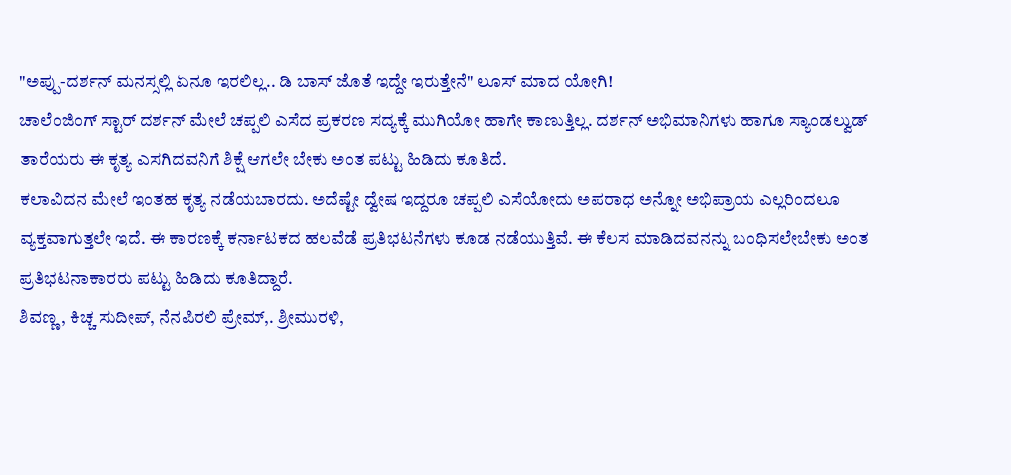"ಅಪ್ಪು-ದರ್ಶನ್ ಮನಸ್ಸಲ್ಲಿ ಏನೂ ಇರಲಿಲ್ಲ.. ಡಿ ಬಾಸ್ ಜೊತೆ ಇದ್ದೇ ಇರುತ್ತೇನೆ" ಲೂಸ್ ಮಾದ ಯೋಗಿ!
ಚಾಲೆಂಜಿಂಗ್ ಸ್ಟಾರ್ ದರ್ಶನ್ ಮೇಲೆ ಚಪ್ಪಲಿ ಎಸೆದ ಪ್ರಕರಣ ಸದ್ಯಕ್ಕೆ ಮುಗಿಯೋ ಹಾಗೇ ಕಾಣುತ್ತಿಲ್ಲ. ದರ್ಶನ್ ಅಭಿಮಾನಿಗಳು ಹಾಗೂ ಸ್ಯಾಂಡಲ್ವುಡ್ ತಾರೆಯರು ಈ ಕೃತ್ಯ ಎಸಗಿದವನಿಗೆ ಶಿಕ್ಷೆ ಆಗಲೇ ಬೇಕು ಅಂತ ಪಟ್ಟು ಹಿಡಿದು ಕೂತಿದೆ.
ಕಲಾವಿದನ ಮೇಲೆ ಇಂತಹ ಕೃತ್ಯ ನಡೆಯಬಾರದು. ಅದೆಷ್ಟೇ ದ್ವೇಷ ಇದ್ದರೂ ಚಪ್ಪಲಿ ಎಸೆಯೋದು ಅಪರಾಧ ಅನ್ನೋ ಅಭಿಪ್ರಾಯ ಎಲ್ಲರಿಂದಲೂ ವ್ಯಕ್ತವಾಗುತ್ತಲೇ ಇದೆ. ಈ ಕಾರಣಕ್ಕೆ ಕರ್ನಾಟಕದ ಹಲವೆಡೆ ಪ್ರತಿಭಟನೆಗಳು ಕೂಡ ನಡೆಯುತ್ತಿವೆ. ಈ ಕೆಲಸ ಮಾಡಿದವನನ್ನು ಬಂಧಿಸಲೇಬೇಕು ಅಂತ ಪ್ರತಿಭಟನಾಕಾರರು ಪಟ್ಟು ಹಿಡಿದು ಕೂತಿದ್ದಾರೆ.
ಶಿವಣ್ಣ, ಕಿಚ್ಚ ಸುದೀಪ್, ನೆನಪಿರಲಿ ಪ್ರೇಮ್,. ಶ್ರೀಮುರಳಿ,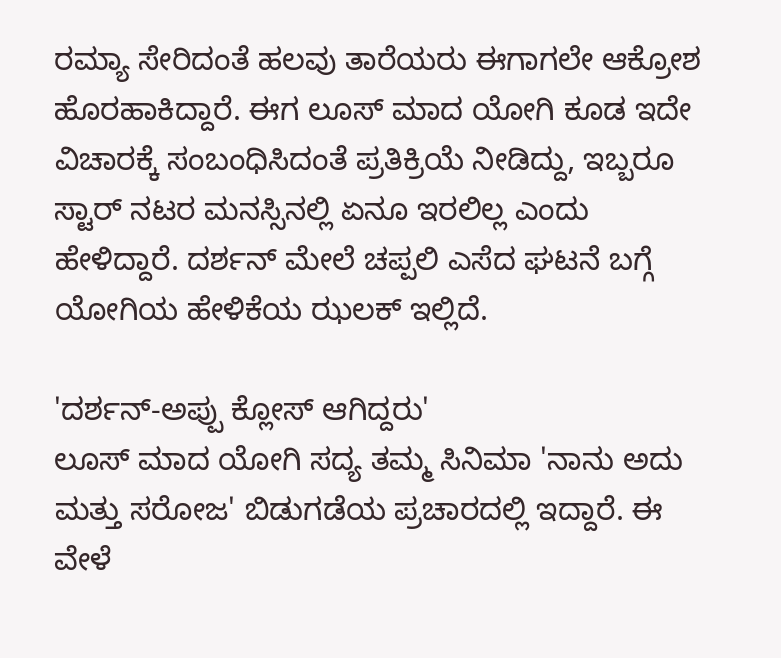ರಮ್ಯಾ ಸೇರಿದಂತೆ ಹಲವು ತಾರೆಯರು ಈಗಾಗಲೇ ಆಕ್ರೋಶ ಹೊರಹಾಕಿದ್ದಾರೆ. ಈಗ ಲೂಸ್ ಮಾದ ಯೋಗಿ ಕೂಡ ಇದೇ ವಿಚಾರಕ್ಕೆ ಸಂಬಂಧಿಸಿದಂತೆ ಪ್ರತಿಕ್ರಿಯೆ ನೀಡಿದ್ದು, ಇಬ್ಬರೂ ಸ್ಟಾರ್ ನಟರ ಮನಸ್ಸಿನಲ್ಲಿ ಏನೂ ಇರಲಿಲ್ಲ ಎಂದು ಹೇಳಿದ್ದಾರೆ. ದರ್ಶನ್ ಮೇಲೆ ಚಪ್ಪಲಿ ಎಸೆದ ಘಟನೆ ಬಗ್ಗೆ ಯೋಗಿಯ ಹೇಳಿಕೆಯ ಝಲಕ್ ಇಲ್ಲಿದೆ.

'ದರ್ಶನ್-ಅಪ್ಪು ಕ್ಲೋಸ್ ಆಗಿದ್ದರು'
ಲೂಸ್ ಮಾದ ಯೋಗಿ ಸದ್ಯ ತಮ್ಮ ಸಿನಿಮಾ 'ನಾನು ಅದು ಮತ್ತು ಸರೋಜ' ಬಿಡುಗಡೆಯ ಪ್ರಚಾರದಲ್ಲಿ ಇದ್ದಾರೆ. ಈ ವೇಳೆ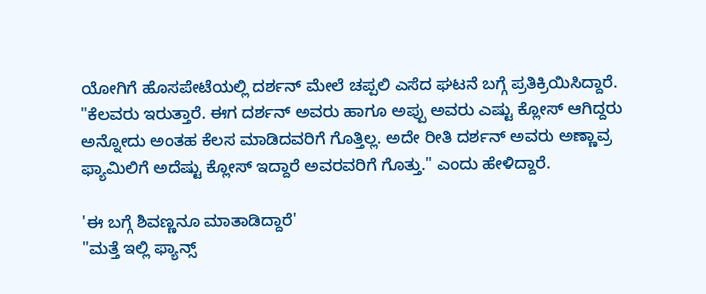ಯೋಗಿಗೆ ಹೊಸಪೇಟೆಯಲ್ಲಿ ದರ್ಶನ್ ಮೇಲೆ ಚಪ್ಪಲಿ ಎಸೆದ ಘಟನೆ ಬಗ್ಗೆ ಪ್ರತಿಕ್ರಿಯಿಸಿದ್ದಾರೆ. "ಕೆಲವರು ಇರುತ್ತಾರೆ. ಈಗ ದರ್ಶನ್ ಅವರು ಹಾಗೂ ಅಪ್ಪು ಅವರು ಎಷ್ಟು ಕ್ಲೋಸ್ ಆಗಿದ್ದರು ಅನ್ನೋದು ಅಂತಹ ಕೆಲಸ ಮಾಡಿದವರಿಗೆ ಗೊತ್ತಿಲ್ಲ. ಅದೇ ರೀತಿ ದರ್ಶನ್ ಅವರು ಅಣ್ಣಾವ್ರ ಫ್ಯಾಮಿಲಿಗೆ ಅದೆಷ್ಟು ಕ್ಲೋಸ್ ಇದ್ದಾರೆ ಅವರವರಿಗೆ ಗೊತ್ತು." ಎಂದು ಹೇಳಿದ್ದಾರೆ.

'ಈ ಬಗ್ಗೆ ಶಿವಣ್ಣನೂ ಮಾತಾಡಿದ್ದಾರೆ'
"ಮತ್ತೆ ಇಲ್ಲಿ ಫ್ಯಾನ್ಸ್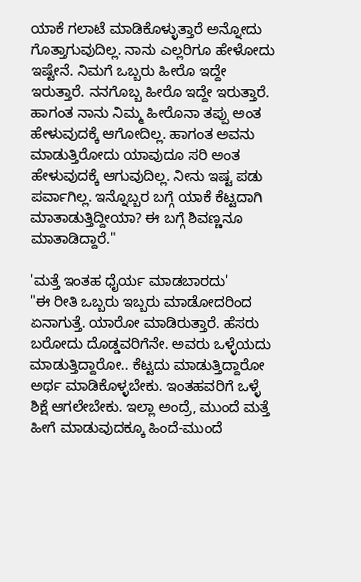ಯಾಕೆ ಗಲಾಟೆ ಮಾಡಿಕೊಳ್ಳುತ್ತಾರೆ ಅನ್ನೋದು ಗೊತ್ತಾಗುವುದಿಲ್ಲ. ನಾನು ಎಲ್ಲರಿಗೂ ಹೇಳೋದು ಇಷ್ಟೇನೆ. ನಿಮಗೆ ಒಬ್ಬರು ಹೀರೊ ಇದ್ದೇ ಇರುತ್ತಾರೆ. ನನಗೊಬ್ಬ ಹೀರೊ ಇದ್ದೇ ಇರುತ್ತಾರೆ. ಹಾಗಂತ ನಾನು ನಿಮ್ಮ ಹೀರೊನಾ ತಪ್ಪು ಅಂತ ಹೇಳುವುದಕ್ಕೆ ಆಗೋದಿಲ್ಲ. ಹಾಗಂತ ಅವನು ಮಾಡುತ್ತಿರೋದು ಯಾವುದೂ ಸರಿ ಅಂತ ಹೇಳುವುದಕ್ಕೆ ಆಗುವುದಿಲ್ಲ. ನೀನು ಇಷ್ಟ ಪಡು ಪರ್ವಾಗಿಲ್ಲ. ಇನ್ನೊಬ್ಬರ ಬಗ್ಗೆ ಯಾಕೆ ಕೆಟ್ಟದಾಗಿ ಮಾತಾಡುತ್ತಿದ್ದೀಯಾ? ಈ ಬಗ್ಗೆ ಶಿವಣ್ಣನೂ ಮಾತಾಡಿದ್ದಾರೆ."

'ಮತ್ತೆ ಇಂತಹ ಧೈರ್ಯ ಮಾಡಬಾರದು'
"ಈ ರೀತಿ ಒಬ್ಬರು ಇಬ್ಬರು ಮಾಡೋದರಿಂದ ಏನಾಗುತ್ತೆ. ಯಾರೋ ಮಾಡಿರುತ್ತಾರೆ. ಹೆಸರು ಬರೋದು ದೊಡ್ಡವರಿಗೆನೇ. ಅವರು ಒಳ್ಳೆಯದು ಮಾಡುತ್ತಿದ್ದಾರೋ.. ಕೆಟ್ಟದು ಮಾಡುತ್ತಿದ್ದಾರೋ ಅರ್ಥ ಮಾಡಿಕೊಳ್ಳಬೇಕು. ಇಂತಹವರಿಗೆ ಒಳ್ಳೆ ಶಿಕ್ಷೆ ಆಗಲೇಬೇಕು. ಇಲ್ಲಾ ಅಂದ್ರೆ, ಮುಂದೆ ಮತ್ತೆ ಹೀಗೆ ಮಾಡುವುದಕ್ಕೂ ಹಿಂದೆ-ಮುಂದೆ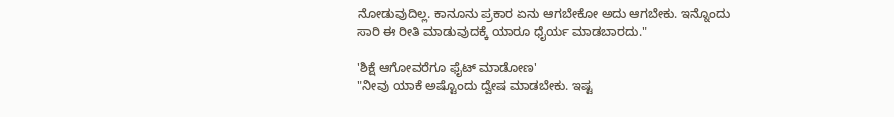ನೋಡುವುದಿಲ್ಲ. ಕಾನೂನು ಪ್ರಕಾರ ಏನು ಆಗಬೇಕೋ ಅದು ಆಗಬೇಕು. ಇನ್ನೊಂದು ಸಾರಿ ಈ ರೀತಿ ಮಾಡುವುದಕ್ಕೆ ಯಾರೂ ಧೈರ್ಯ ಮಾಡಬಾರದು."

'ಶಿಕ್ಷೆ ಆಗೋವರೆಗೂ ಫೈಟ್ ಮಾಡೋಣ'
"ನೀವು ಯಾಕೆ ಅಷ್ಟೊಂದು ದ್ವೇಷ ಮಾಡಬೇಕು. ಇಷ್ಟ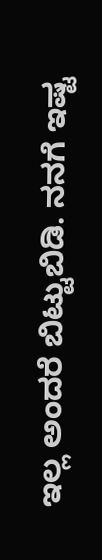ಇಲ್ಲ ಅಂದರೆ ಬಿಟ್ಟುಬಿಡಿ. ನನಗೆ ಇಷ್ಟ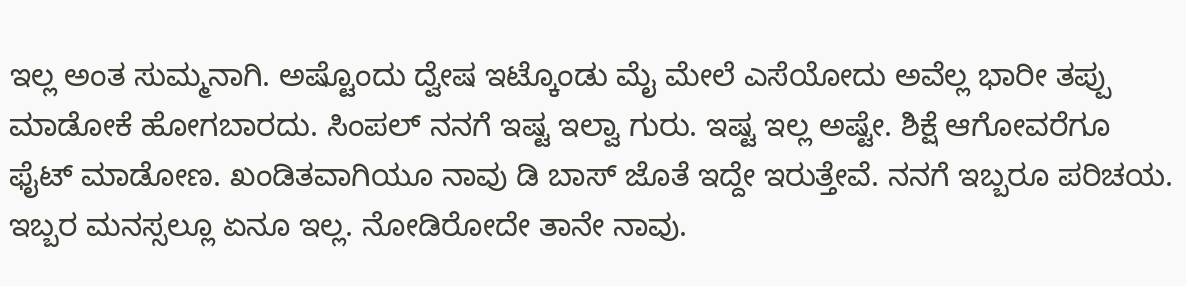ಇಲ್ಲ ಅಂತ ಸುಮ್ಮನಾಗಿ. ಅಷ್ಟೊಂದು ದ್ವೇಷ ಇಟ್ಕೊಂಡು ಮೈ ಮೇಲೆ ಎಸೆಯೋದು ಅವೆಲ್ಲ ಭಾರೀ ತಪ್ಪು ಮಾಡೋಕೆ ಹೋಗಬಾರದು. ಸಿಂಪಲ್ ನನಗೆ ಇಷ್ಟ ಇಲ್ವಾ ಗುರು. ಇಷ್ಟ ಇಲ್ಲ ಅಷ್ಟೇ. ಶಿಕ್ಷೆ ಆಗೋವರೆಗೂ ಫೈಟ್ ಮಾಡೋಣ. ಖಂಡಿತವಾಗಿಯೂ ನಾವು ಡಿ ಬಾಸ್ ಜೊತೆ ಇದ್ದೇ ಇರುತ್ತೇವೆ. ನನಗೆ ಇಬ್ಬರೂ ಪರಿಚಯ. ಇಬ್ಬರ ಮನಸ್ಸಲ್ಲೂ ಏನೂ ಇಲ್ಲ. ನೋಡಿರೋದೇ ತಾನೇ ನಾವು.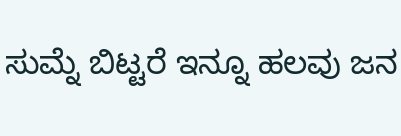ಸುಮ್ನೆ ಬಿಟ್ಟರೆ ಇನ್ನೂ ಹಲವು ಜನ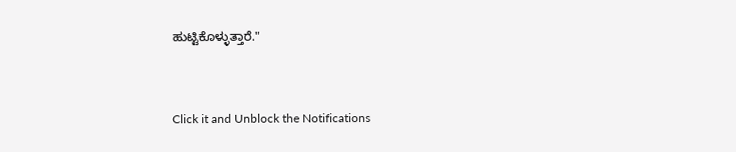ಹುಟ್ಟಿಕೊಳ್ಳುತ್ತಾರೆ."


Click it and Unblock the Notifications